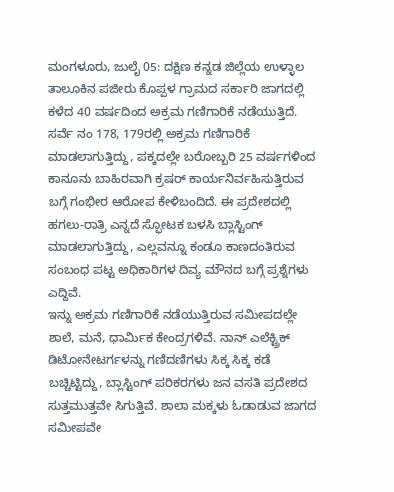ಮಂಗಳೂರು, ಜುಲೈ 05: ದಕ್ಷಿಣ ಕನ್ನಡ ಜಿಲ್ಲೆಯ ಉಳ್ಳಾಲ ತಾಲೂಕಿನ ಪಜೀರು ಕೊಪ್ಪಳ ಗ್ರಾಮದ ಸರ್ಕಾರಿ ಜಾಗದಲ್ಲಿ ಕಳೆದ 40 ವರ್ಷದಿಂದ ಅಕ್ರಮ ಗಣಿಗಾರಿಕೆ ನಡೆಯುತ್ತಿದೆ. ಸರ್ವೆ ನಂ 178, 179ರಲ್ಲಿ ಅಕ್ರಮ ಗಣಿಗಾರಿಕೆ ಮಾಡಲಾಗುತ್ತಿದ್ದು, ಪಕ್ಕದಲ್ಲೇ ಬರೋಬ್ಬರಿ 25 ವರ್ಷಗಳಿಂದ ಕಾನೂನು ಬಾಹಿರವಾಗಿ ಕ್ರಷರ್ ಕಾರ್ಯನಿರ್ವಹಿಸುತ್ತಿರುವ ಬಗ್ಗೆ ಗಂಭೀರ ಆರೋಪ ಕೇಳಿಬಂದಿದೆ. ಈ ಪ್ರದೇಶದಲ್ಲಿ ಹಗಲು-ರಾತ್ರಿ ಎನ್ನದೆ ಸ್ಫೋಟಕ ಬಳಸಿ ಬ್ಲಾಸ್ಟಿಂಗ್ ಮಾಡಲಾಗುತ್ತಿದ್ದು, ಎಲ್ಲವನ್ನೂ ಕಂಡೂ ಕಾಣದಂತಿರುವ ಸಂಬಂಧ ಪಟ್ಟ ಅಧಿಕಾರಿಗಳ ದಿವ್ಯ ಮೌನದ ಬಗ್ಗೆ ಪ್ರಶ್ನೆಗಳು ಎದ್ದಿವೆ.
ಇನ್ನು ಅಕ್ರಮ ಗಣಿಗಾರಿಕೆ ನಡೆಯುತ್ತಿರುವ ಸಮೀಪದಲ್ಲೇ ಶಾಲೆ, ಮನೆ, ಧಾರ್ಮಿಕ ಕೇಂದ್ರಗಳಿವೆ. ನಾನ್ ಎಲೆಕ್ಟ್ರಿಕ್ ಡಿಟೋನೇಟರ್ಗಳನ್ನು ಗಣಿದಣಿಗಳು ಸಿಕ್ಕ ಸಿಕ್ಕ ಕಡೆ ಬಚ್ಚಿಟ್ಟಿದ್ದು, ಬ್ಲಾಸ್ಟಿಂಗ್ ಪರಿಕರಗಳು ಜನ ವಸತಿ ಪ್ರದೇಶದ ಸುತ್ತಮುತ್ತವೇ ಸಿಗುತ್ತಿವೆ. ಶಾಲಾ ಮಕ್ಕಳು ಓಡಾಡುವ ಜಾಗದ ಸಮೀಪವೇ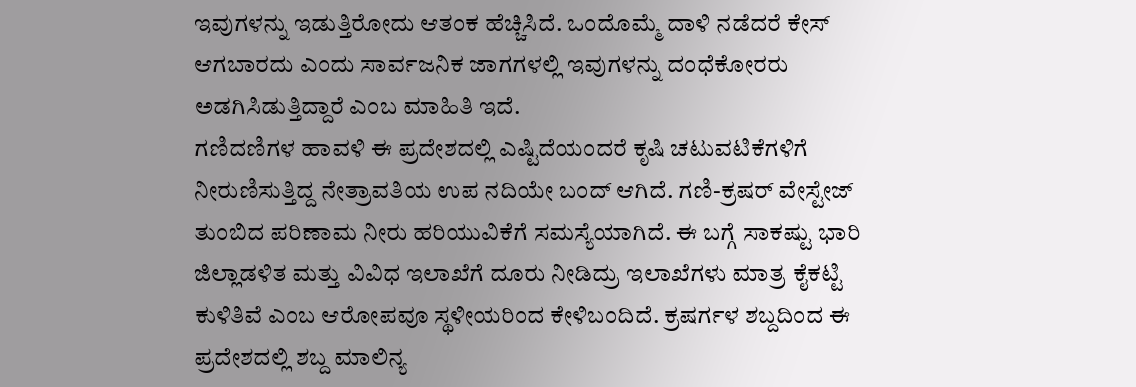ಇವುಗಳನ್ನು ಇಡುತ್ತಿರೋದು ಆತಂಕ ಹೆಚ್ಚಿಸಿದೆ. ಒಂದೊಮ್ಮೆ ದಾಳಿ ನಡೆದರೆ ಕೇಸ್ ಆಗಬಾರದು ಎಂದು ಸಾರ್ವಜನಿಕ ಜಾಗಗಳಲ್ಲಿ ಇವುಗಳನ್ನು ದಂಧೆಕೋರರು ಅಡಗಿಸಿಡುತ್ತಿದ್ದಾರೆ ಎಂಬ ಮಾಹಿತಿ ಇದೆ.
ಗಣಿದಣಿಗಳ ಹಾವಳಿ ಈ ಪ್ರದೇಶದಲ್ಲಿ ಎಷ್ಟಿದೆಯಂದರೆ ಕೃಷಿ ಚಟುವಟಿಕೆಗಳಿಗೆ ನೀರುಣಿಸುತ್ತಿದ್ದ ನೇತ್ರಾವತಿಯ ಉಪ ನದಿಯೇ ಬಂದ್ ಆಗಿದೆ. ಗಣಿ-ಕ್ರಷರ್ ವೇಸ್ಟೇಜ್ ತುಂಬಿದ ಪರಿಣಾಮ ನೀರು ಹರಿಯುವಿಕೆಗೆ ಸಮಸ್ಯೆಯಾಗಿದೆ. ಈ ಬಗ್ಗೆ ಸಾಕಷ್ಟು ಭಾರಿ ಜಿಲ್ಲಾಡಳಿತ ಮತ್ತು ವಿವಿಧ ಇಲಾಖೆಗೆ ದೂರು ನೀಡಿದ್ರು ಇಲಾಖೆಗಳು ಮಾತ್ರ ಕೈಕಟ್ಟಿ ಕುಳಿತಿವೆ ಎಂಬ ಆರೋಪವೂ ಸ್ಥಳೀಯರಿಂದ ಕೇಳಿಬಂದಿದೆ. ಕ್ರಷರ್ಗಳ ಶಬ್ದದಿಂದ ಈ ಪ್ರದೇಶದಲ್ಲಿ ಶಬ್ದ ಮಾಲಿನ್ಯ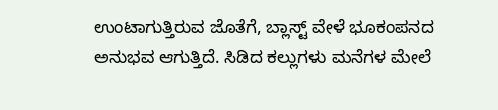ಉಂಟಾಗುತ್ತಿರುವ ಜೊತೆಗೆ, ಬ್ಲಾಸ್ಟ್ ವೇಳೆ ಭೂಕಂಪನದ ಅನುಭವ ಆಗುತ್ತಿದೆ. ಸಿಡಿದ ಕಲ್ಲುಗಳು ಮನೆಗಳ ಮೇಲೆ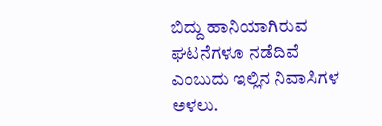ಬಿದ್ದು ಹಾನಿಯಾಗಿರುವ ಘಟನೆಗಳೂ ನಡೆದಿವೆ ಎಂಬುದು ಇಲ್ಲಿನ ನಿವಾಸಿಗಳ ಅಳಲು.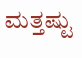ಮತ್ತಷ್ಟು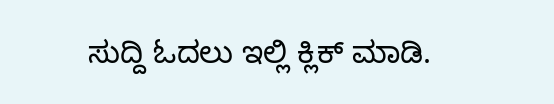ಸುದ್ದಿ ಓದಲು ಇಲ್ಲಿ ಕ್ಲಿಕ್ ಮಾಡಿ.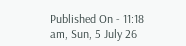Published On - 11:18 am, Sun, 5 July 26